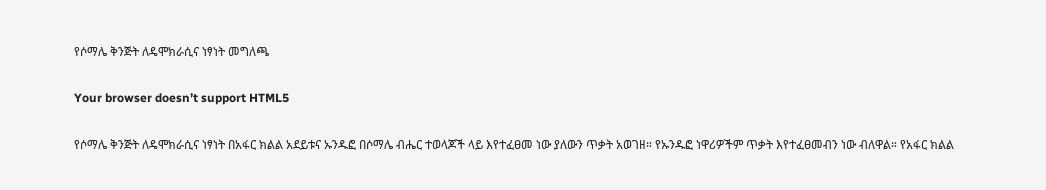የሶማሌ ቅንጅት ለዴሞክራሲና ነፃነት መግለጫ

Your browser doesn’t support HTML5

የሶማሌ ቅንጅት ለዴሞክራሲና ነፃነት በአፋር ክልል አደይቱና ኡንዱፎ በሶማሌ ብሔር ተወላጆች ላይ እየተፈፀመ ነው ያለውን ጥቃት አወገዘ። የኡንዱፎ ነዋሪዎችም ጥቃት እየተፈፀመብን ነው ብለዋል። የአፋር ክልል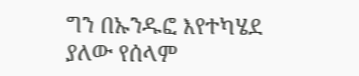ግን በኡንዱፎ እየተካሄደ ያለው የሰላም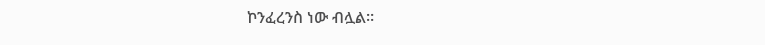ኮንፈረንስ ነው ብሏል።